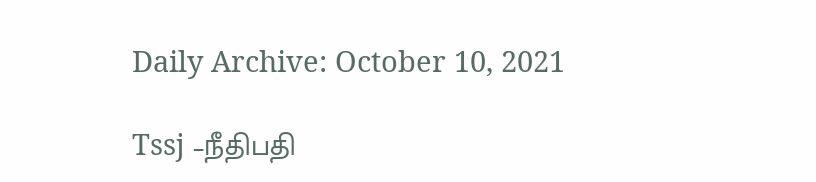Daily Archive: October 10, 2021

Tssj –நீதிபதி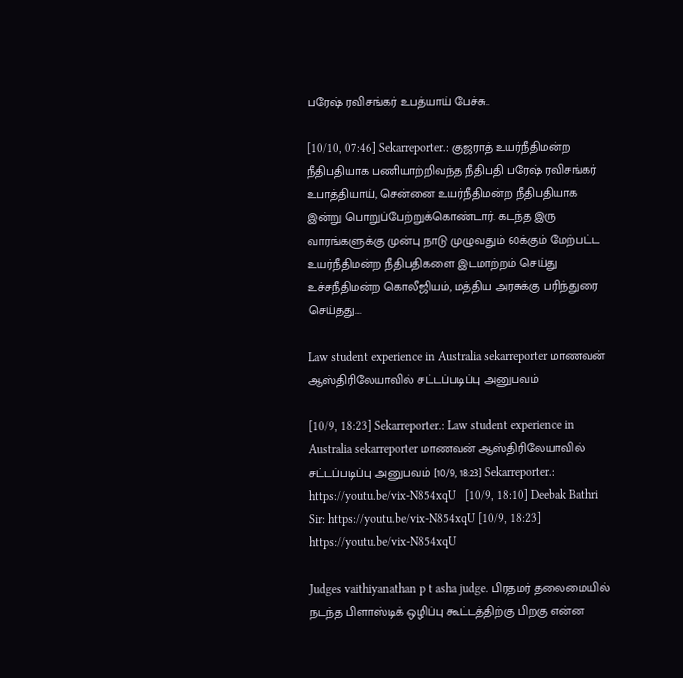பரேஷ் ரவிசங்கர் உபத்யாய் பேச்சு..

[10/10, 07:46] Sekarreporter.: குஜராத் உயர்நீதிமன்ற நீதிபதியாக பணியாற்றிவந்த நீதிபதி பரேஷ் ரவிசங்கர் உபாத்தியாய், சென்னை உயர்நீதிமன்ற நீதிபதியாக இன்று பொறுப்பேற்றுக்கொண்டார். கடந்த இரு வாரங்களுக்கு முன்பு நாடு முழுவதும் 60க்கும் மேற்பட்ட உயர்நீதிமன்ற நீதிபதிகளை இடமாற்றம் செய்து உச்சநீதிமன்ற கொலீஜியம், மத்திய அரசுக்கு பரிந்துரை செய்தது....

Law student experience in Australia sekarreporter மாணவன் ஆஸ்திரிலேயாவில் சட்டப்படிப்பு அனுபவம்

[10/9, 18:23] Sekarreporter.: Law student experience in Australia sekarreporter மாணவன் ஆஸ்திரிலேயாவில் சட்டப்படிப்பு அனுபவம் [10/9, 18:23] Sekarreporter.: https://youtu.be/vix-N854xqU   [10/9, 18:10] Deebak Bathri Sir: https://youtu.be/vix-N854xqU [10/9, 18:23]       https://youtu.be/vix-N854xqU

Judges vaithiyanathan p t asha judge. பிரதமர் தலைமையில் நடந்த பிளாஸ்டிக் ஒழிப்பு கூட்டத்திற்கு பிறகு என்ன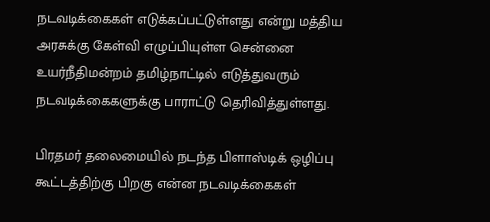நடவடிக்கைகள் எடுக்கப்பட்டுள்ளது என்று மத்திய  அரசுக்கு கேள்வி எழுப்பியுள்ள சென்னை உயர்நீதிமன்றம் தமிழ்நாட்டில் எடுத்துவரும் நடவடிக்கைகளுக்கு பாராட்டு தெரிவித்துள்ளது.

பிரதமர் தலைமையில் நடந்த பிளாஸ்டிக் ஒழிப்பு கூட்டத்திற்கு பிறகு என்ன நடவடிக்கைகள்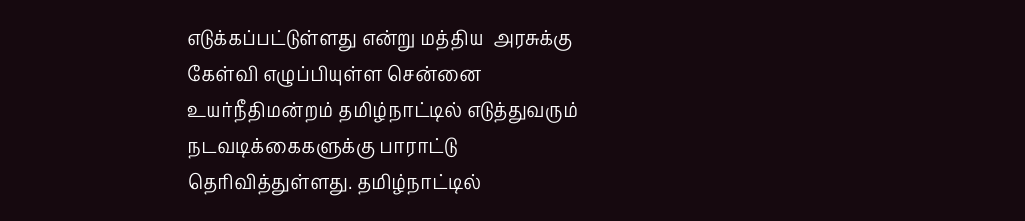எடுக்கப்பட்டுள்ளது என்று மத்திய  அரசுக்கு கேள்வி எழுப்பியுள்ள சென்னை உயர்நீதிமன்றம் தமிழ்நாட்டில் எடுத்துவரும் நடவடிக்கைகளுக்கு பாராட்டு தெரிவித்துள்ளது. தமிழ்நாட்டில்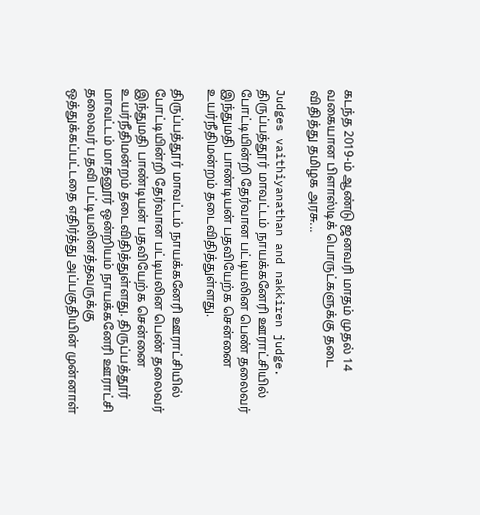கடந்த 2019-ம் ஆண்டு ஜனவரி மாதம் முதல் 14 வகையான பிளாஸ்டிக் பொருட்களுக்கு தடை விதித்து தமிழக அரசு...

Judges vaithiyanathan and nakkiren judge. திருப்பத்தூர் மாவட்டம் நாயக்கனேரி ஊராட்சியில் போட்டியின்றி தேர்வான பட்டியலின பெண் தலைவர் இந்துமதி பாண்டியன் பதவியேற்க சென்னை உயர்நீதிமன்றம் தடைவிதித்துள்ளது.

திருப்பத்தூர் மாவட்டம் நாயக்கனேரி ஊராட்சியில் போட்டியின்றி தேர்வான பட்டியலின பெண் தலைவர் இந்துமதி பாண்டியன் பதவியேற்க சென்னை உயர்நீதிமன்றம் தடைவிதித்துள்ளது. திருப்பத்தூர் மாவட்டம் மாதனூர் ஒன்றியம் நாயக்கனேரி ஊராட்சி தலைவர் பதவி பட்டியலினத்தவருக்கு ஒத்துக்கப்பட்டதை எதிர்த்து அப்பகுதியின் முன்னாள்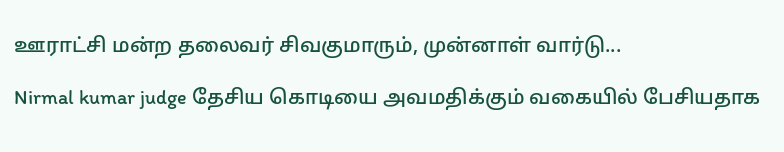ஊராட்சி மன்ற தலைவர் சிவகுமாரும், முன்னாள் வார்டு...

Nirmal kumar judge தேசிய கொடியை அவமதிக்கும் வகையில் பேசியதாக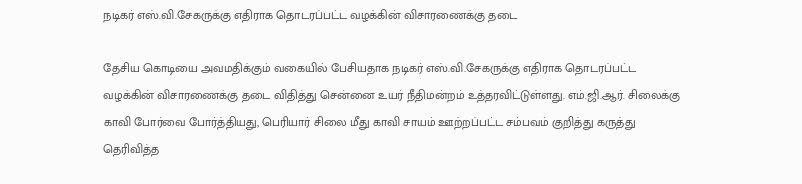நடிகர் எஸ்.வி.சேகருக்கு எதிராக தொடரப்பட்ட வழக்கின் விசாரணைக்கு தடை

தேசிய கொடியை அவமதிக்கும் வகையில் பேசியதாக நடிகர் எஸ்.வி.சேகருக்கு எதிராக தொடரப்பட்ட வழக்கின் விசாரணைக்கு தடை விதித்து சென்னை உயர் நீதிமன்றம் உத்தரவிட்டுள்ளது. எம்.ஜி.ஆர். சிலைக்கு காவி போர்வை போர்த்தியது, பெரியார் சிலை மீது காவி சாயம் ஊற்றப்பட்ட சம்பவம் குறித்து கருத்து தெரிவித்த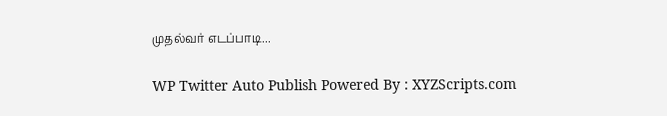முதல்வர் எடப்பாடி...

WP Twitter Auto Publish Powered By : XYZScripts.com